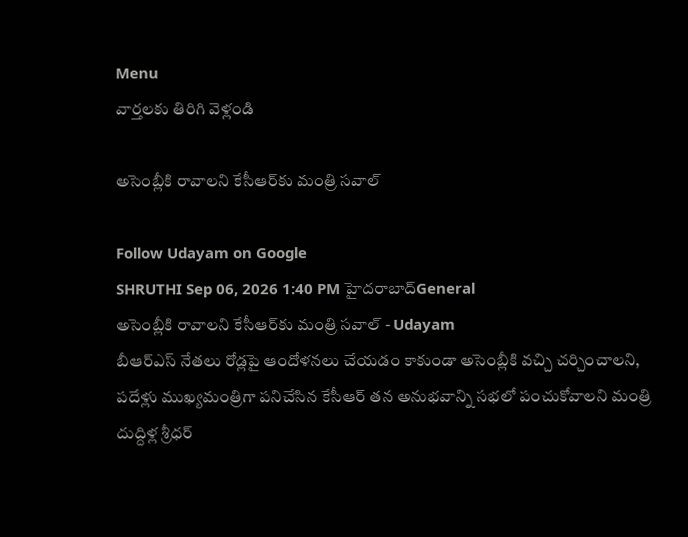Menu
వార్తలకు తిరిగి వెళ్లండి

అసెంబ్లీకి రావాలని కేసీఆర్‌కు మంత్రి సవాల్

Follow Udayam on Google
SHRUTHI Sep 06, 2026 1:40 PM హైదరాబాద్General
అసెంబ్లీకి రావాలని కేసీఆర్‌కు మంత్రి సవాల్ - Udayam
బీఆర్‌ఎస్ నేతలు రోడ్లపై ఆందోళనలు చేయడం కాకుండా అసెంబ్లీకి వచ్చి చర్చించాలని, పదేళ్లు ముఖ్యమంత్రిగా పనిచేసిన కేసీఆర్ తన అనుభవాన్ని సభలో పంచుకోవాలని మంత్రి దుద్దిళ్ల శ్రీధర్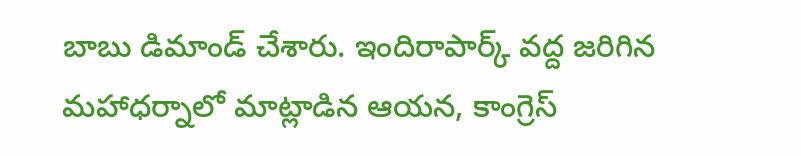బాబు డిమాండ్ చేశారు. ఇందిరాపార్క్‌ వద్ద జరిగిన మహాధర్నాలో మాట్లాడిన ఆయన, కాంగ్రెస్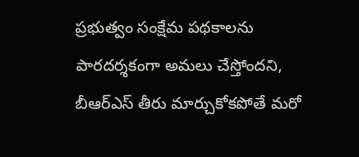ప్రభుత్వం సంక్షేమ పథకాలను పారదర్శకంగా అమలు చేస్తోందని, బీఆర్‌ఎస్ తీరు మార్చుకోకపోతే మరో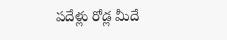పదేళ్లు రోడ్ల మీదే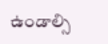ఉండాల్సి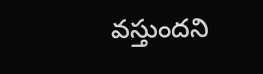వస్తుందని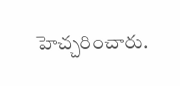హెచ్చరించారు.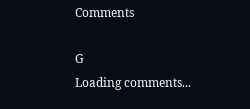Comments

G
Loading comments...